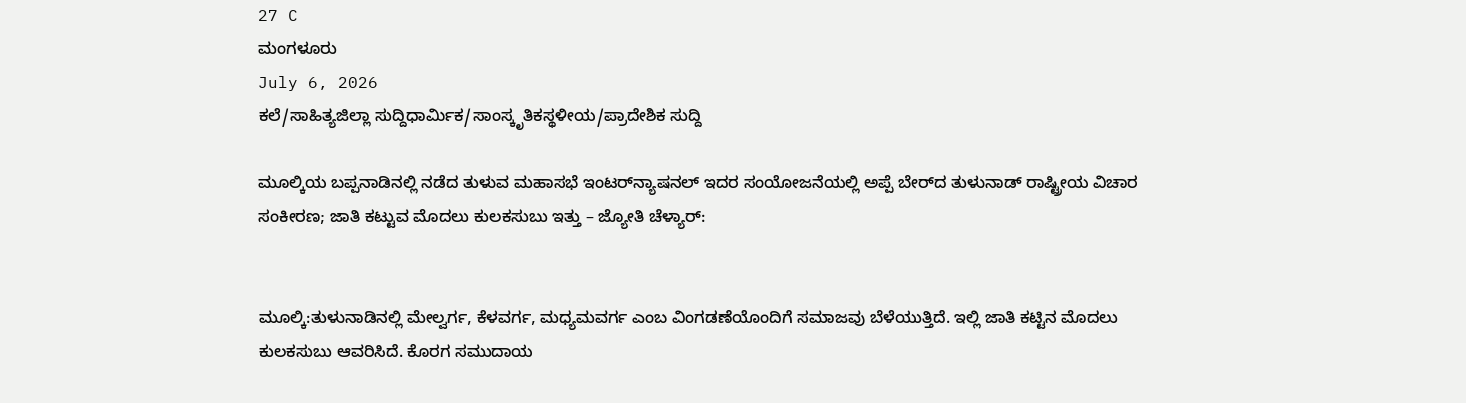27 C
ಮಂಗಳೂರು
July 6, 2026
ಕಲೆ/ಸಾಹಿತ್ಯಜಿಲ್ಲಾ ಸುದ್ದಿಧಾರ್ಮಿಕ/ಸಾಂಸ್ಕೃತಿಕಸ್ಥಳೀಯ/ಪ್ರಾದೇಶಿಕ ಸುದ್ದಿ

ಮೂಲ್ಕಿಯ ಬಪ್ಪನಾಡಿನಲ್ಲಿ ನಡೆದ ತುಳುವ ಮಹಾಸಭೆ ಇಂಟರ್‌ನ್ಯಾಷನಲ್ ಇದರ ಸಂಯೋಜನೆಯಲ್ಲಿ ಅಪ್ಪೆ ಬೇರ್‌ದ ತುಳುನಾಡ್ ರಾಷ್ಟ್ರೀಯ ವಿಚಾರ ಸಂಕೀರಣ; ಜಾತಿ ಕಟ್ಟುವ ಮೊದಲು ಕುಲಕಸುಬು ಇತ್ತು – ಜ್ಯೋತಿ ಚೆಳ್ಯಾರ್:


ಮೂಲ್ಕಿ:ತುಳುನಾಡಿನಲ್ಲಿ ಮೇಲ್ವರ್ಗ, ಕೆಳವರ್ಗ, ಮಧ್ಯಮವರ್ಗ ಎಂಬ ವಿಂಗಡಣೆಯೊಂದಿಗೆ ಸಮಾಜವು ಬೆಳೆಯುತ್ತಿದೆ. ಇಲ್ಲಿ ಜಾತಿ ಕಟ್ಟಿನ ಮೊದಲು ಕುಲಕಸುಬು ಆವರಿಸಿದೆ. ಕೊರಗ ಸಮುದಾಯ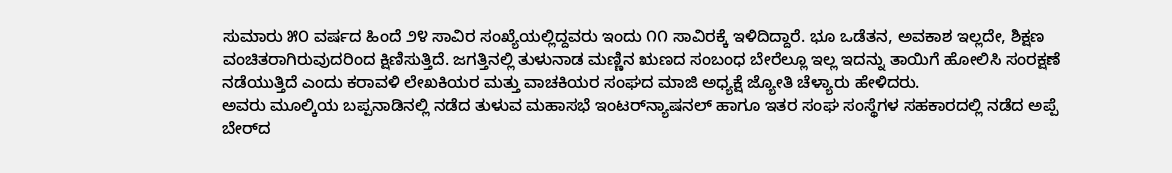ಸುಮಾರು ೫೦ ವರ್ಷದ ಹಿಂದೆ ೨೪ ಸಾವಿರ ಸಂಖ್ಯೆಯಲ್ಲಿದ್ದವರು ಇಂದು ೧೧ ಸಾವಿರಕ್ಕೆ ಇಳಿದಿದ್ದಾರೆ. ಭೂ ಒಡೆತನ, ಅವಕಾಶ ಇಲ್ಲದೇ, ಶಿಕ್ಷಣ ವಂಚಿತರಾಗಿರುವುದರಿಂದ ಕ್ಷಿಣಿಸುತ್ತಿದೆ. ಜಗತ್ತಿನಲ್ಲಿ ತುಳುನಾಡ ಮಣ್ಣಿನ ಋಣದ ಸಂಬಂಧ ಬೇರೆಲ್ಲೂ ಇಲ್ಲ ಇದನ್ನು ತಾಯಿಗೆ ಹೋಲಿಸಿ ಸಂರಕ್ಷಣೆ ನಡೆಯುತ್ತಿದೆ ಎಂದು ಕರಾವಳಿ ಲೇಖಕಿಯರ ಮತ್ತು ವಾಚಕಿಯರ ಸಂಘದ ಮಾಜಿ ಅಧ್ಯಕ್ಷೆ ಜ್ಯೋತಿ ಚೆಳ್ಯಾರು ಹೇಳಿದರು.
ಅವರು ಮೂಲ್ಕಿಯ ಬಪ್ಪನಾಡಿನಲ್ಲಿ ನಡೆದ ತುಳುವ ಮಹಾಸಭೆ ಇಂಟರ್‌ನ್ಯಾಷನಲ್ ಹಾಗೂ ಇತರ ಸಂಘ ಸಂಸ್ಥೆಗಳ ಸಹಕಾರದಲ್ಲಿ ನಡೆದ ಅಪ್ಪೆ ಬೇರ್‌ದ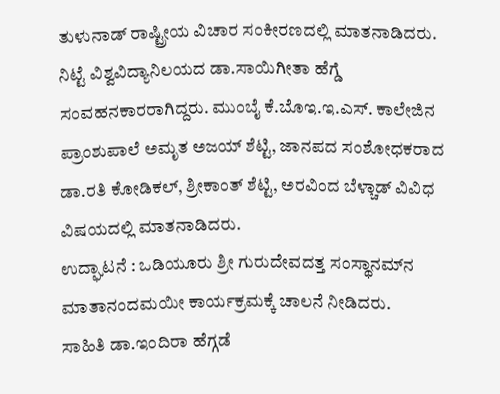ತುಳುನಾಡ್ ರಾಷ್ಟ್ರೀಯ ವಿಚಾರ ಸಂಕೀರಣದಲ್ಲಿ ಮಾತನಾಡಿದರು.
ನಿಟ್ಟೆ ವಿಶ್ವವಿದ್ಯಾನಿಲಯದ ಡಾ.ಸಾಯಿಗೀತಾ ಹೆಗ್ಡೆ ಸಂವಹನಕಾರರಾಗಿದ್ದರು. ಮುಂಬೈ ಕೆ.ಬೊಇ.ಇ.ಎಸ್. ಕಾಲೇಜಿನ ಪ್ರಾಂಶುಪಾಲೆ ಅಮೃತ ಅಜಯ್ ಶೆಟ್ಟಿ, ಜಾನಪದ ಸಂಶೋಧಕರಾದ ಡಾ.ರತಿ ಕೋಡಿಕಲ್, ಶ್ರೀಕಾಂತ್ ಶೆಟ್ಟಿ, ಅರವಿಂದ ಬೆಳ್ಚಾಡ್ ವಿವಿಧ ವಿಷಯದಲ್ಲಿ ಮಾತನಾಡಿದರು.
ಉದ್ಘಾಟನೆ : ಒಡಿಯೂರು ಶ್ರೀ ಗುರುದೇವದತ್ತ ಸಂಸ್ಥಾನಮ್‌ನ ಮಾತಾನಂದಮಯೀ ಕಾರ್ಯಕ್ರಮಕ್ಕೆ ಚಾಲನೆ ನೀಡಿದರು.
ಸಾಹಿತಿ ಡಾ.ಇಂದಿರಾ ಹೆಗ್ಗಡೆ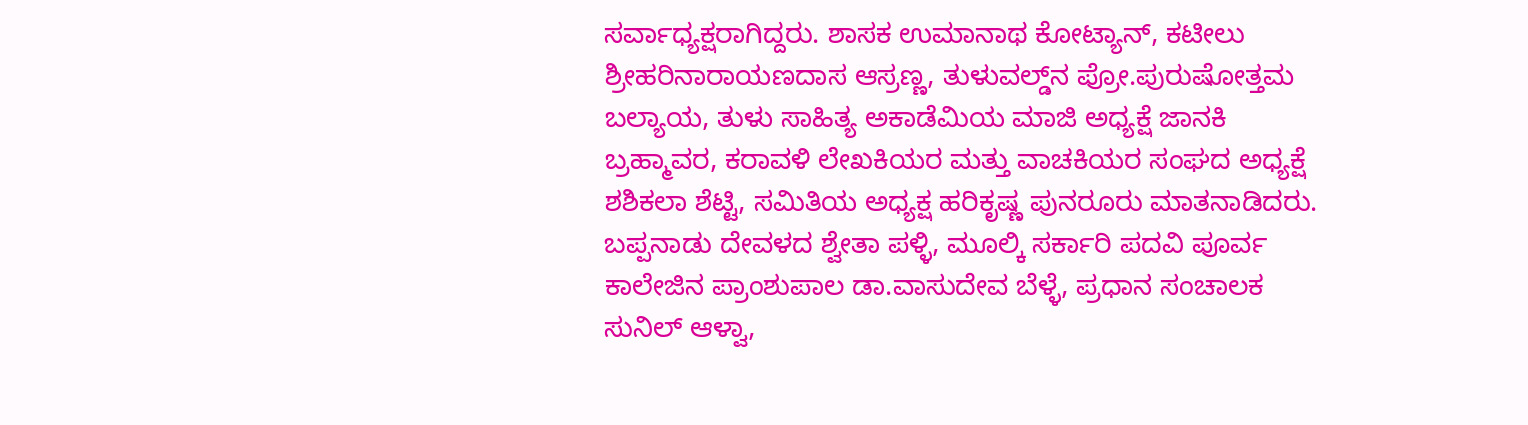ಸರ್ವಾಧ್ಯಕ್ಷರಾಗಿದ್ದರು. ಶಾಸಕ ಉಮಾನಾಥ ಕೋಟ್ಯಾನ್, ಕಟೀಲು ಶ್ರೀಹರಿನಾರಾಯಣದಾಸ ಆಸ್ರಣ್ಣ, ತುಳುವಲ್ಡ್‌ನ ಪ್ರೋ.ಪುರುಷೋತ್ತಮ ಬಲ್ಯಾಯ, ತುಳು ಸಾಹಿತ್ಯ ಅಕಾಡೆಮಿಯ ಮಾಜಿ ಅಧ್ಯಕ್ಷೆ ಜಾನಕಿ ಬ್ರಹ್ಮಾವರ, ಕರಾವಳಿ ಲೇಖಕಿಯರ ಮತ್ತು ವಾಚಕಿಯರ ಸಂಘದ ಅಧ್ಯಕ್ಷೆ ಶಶಿಕಲಾ ಶೆಟ್ಟಿ, ಸಮಿತಿಯ ಅಧ್ಯಕ್ಷ ಹರಿಕೃಷ್ಣ ಪುನರೂರು ಮಾತನಾಡಿದರು.
ಬಪ್ಪನಾಡು ದೇವಳದ ಶ್ವೇತಾ ಪಳ್ಳಿ, ಮೂಲ್ಕಿ ಸರ್ಕಾರಿ ಪದವಿ ಪೂರ್ವ ಕಾಲೇಜಿನ ಪ್ರಾಂಶುಪಾಲ ಡಾ.ವಾಸುದೇವ ಬೆಳ್ಳೆ, ಪ್ರಧಾನ ಸಂಚಾಲಕ ಸುನಿಲ್ ಆಳ್ವಾ,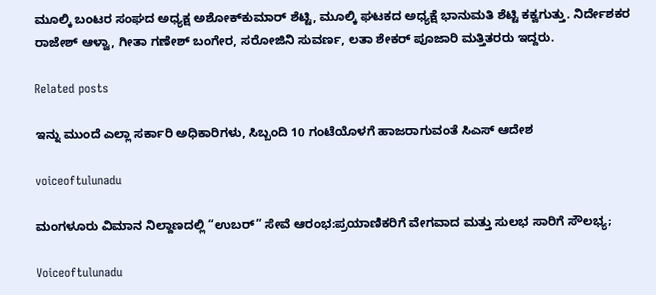ಮೂಲ್ಕಿ ಬಂಟರ ಸಂಘದ ಅಧ್ಯಕ್ಷ ಅಶೋಕ್‌ಕುಮಾರ್ ಶೆಟ್ಟಿ, ಮೂಲ್ಕಿ ಘಟಕದ ಅಧ್ಯಕ್ಷೆ ಭಾನುಮತಿ ಶೆಟ್ಟಿ ಕಕ್ವಗುತ್ತು. ನಿರ್ದೇಶಕರ ರಾಜೇಶ್ ಆಳ್ವಾ, ಗೀತಾ ಗಣೇಶ್ ಬಂಗೇರ, ಸರೋಜಿನಿ ಸುವರ್ಣ, ಲತಾ ಶೇಕರ್ ಪೂಜಾರಿ ಮತ್ತಿತರರು ಇದ್ದರು.

Related posts

ಇನ್ನು ಮುಂದೆ ಎಲ್ಲಾ ಸರ್ಕಾರಿ ಅಧಿಕಾರಿಗಳು, ಸಿಬ್ಬಂದಿ 10 ಗಂಟೆಯೊಳಗೆ ಹಾಜರಾಗುವಂತೆ ಸಿಎಸ್ ಆದೇಶ

voiceoftulunadu

ಮಂಗಳೂರು ವಿಮಾನ ನಿಲ್ದಾಣದಲ್ಲಿ “ಉಬರ್” ಸೇವೆ ಆರಂಭ:ಪ್ರಯಾಣಿಕರಿಗೆ ವೇಗವಾದ ಮತ್ತು ಸುಲಭ ಸಾರಿಗೆ ಸೌಲಭ್ಯ;

Voiceoftulunadu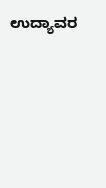ಉದ್ಯಾವರ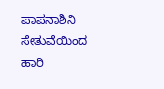ಪಾಪನಾಶಿನಿ ಸೇತುವೆಯಿಂದ ಹಾರಿ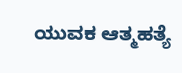ಯುವಕ ಆತ್ಮಹತ್ಯೆ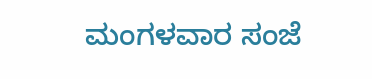ಮಂಗಳವಾರ ಸಂಜೆ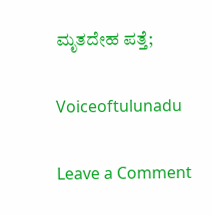ಮೃತದೇಹ ಪತ್ತೆ;

Voiceoftulunadu

Leave a Comment